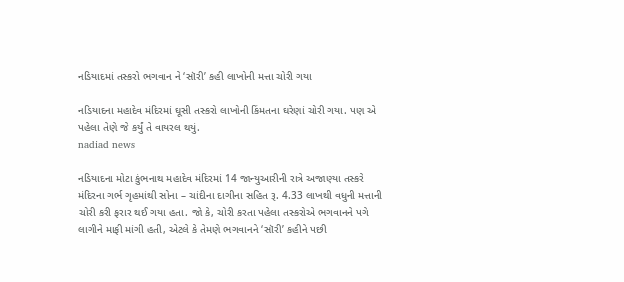નડિયાદમાં તસ્કરો ભગવાન ને ‘સૉરી’ કહી લાખોની મત્તા ચોરી ગયા

નડિયાદના મહાદેવ મંદિરમાં ઘૂસી તસ્કરો લાખોની કિંમતના ઘરેણાં ચોરી ગયા. પણ એ પહેલા તેણે જે કર્યું તે વાયરલ થયું.
nadiad news

નડિયાદના મોટા કુંભનાથ મહાદેવ મંદિરમાં 14 જાન્યુઆરીની રાત્રે અજાણ્યા તસ્કરે મંદિરના ગર્ભ ગૃહમાંથી સોના – ચાંદીના દાગીના સહિત રૂ. 4.33 લાખથી વધુની મત્તાની ચોરી કરી ફરાર થઈ ગયા હતા. જો કે, ચોરી કરતા પહેલા તસ્કરોએ ભગવાનને પગે લાગીને માફી માંગી હતી, એટલે કે તેમણે ભગવાનને ‘સૉરી’ કહીને પછી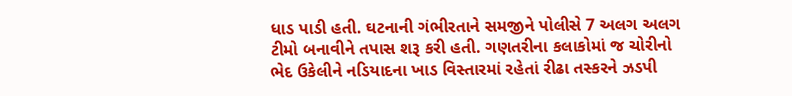ધાડ પાડી હતી. ઘટનાની ગંભીરતાને સમજીને પોલીસે 7 અલગ અલગ ટીમો બનાવીને તપાસ શરૂ કરી હતી. ગણતરીના કલાકોમાં જ ચોરીનો ભેદ ઉકેલીને નડિયાદના ખાડ વિસ્તારમાં રહેતાં રીઢા તસ્કરને ઝડપી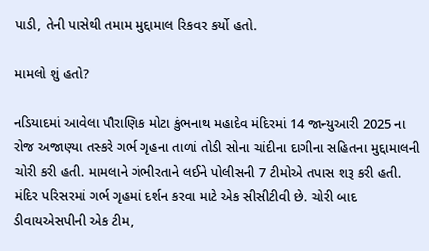પાડી, તેની પાસેથી તમામ મુદ્દામાલ રિકવર કર્યો હતો.

મામલો શું હતો?

નડિયાદમાં આવેલા પૌરાણિક મોટા કુંભનાથ મહાદેવ મંદિરમાં 14 જાન્યુઆરી 2025 ના રોજ અજાણ્યા તસ્કરે ગર્ભ ગૃહના તાળાં તોડી સોના ચાંદીના દાગીના સહિતના મુદ્દામાલની ચોરી કરી હતી. મામલાને ગંભીરતાને લઈને પોલીસની 7 ટીમોએ તપાસ શરૂ કરી હતી. મંદિર પરિસરમાં ગર્ભ ગૃહમાં દર્શન કરવા માટે એક સીસીટીવી છે. ચોરી બાદ ડીવાયએસપીની એક ટીમ,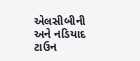એલસીબીની અને નડિયાદ ટાઉન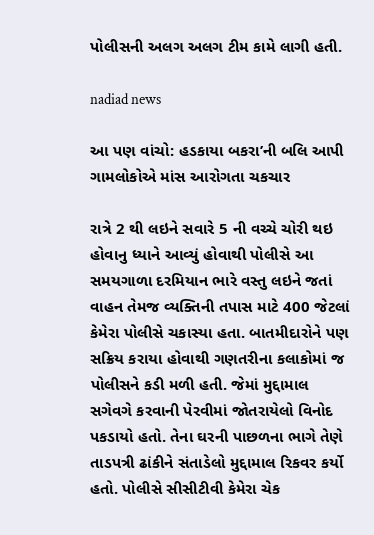પોલીસની અલગ અલગ ટીમ કામે લાગી હતી.

nadiad news

આ પણ વાંચો: હડકાયા બકરા’ની બલિ આપી ગામલોકોએ માંસ આરોગતા ચકચાર

રાત્રે 2 થી લઇને સવારે 5 ની વચ્ચે ચોરી થઇ હોવાનુ ધ્યાને આવ્યું હોવાથી પોલીસે આ સમયગાળા દરમિયાન ભારે વસ્તુ લઇને જતાં વાહન તેમજ વ્યક્તિની તપાસ માટે 400 જેટલાં કેમેરા પોલીસે ચકાસ્યા હતા. બાતમીદારોને પણ સક્રિય કરાયા હોવાથી ગણતરીના કલાકોમાં જ પોલીસને કડી મળી હતી. જેમાં મુદ્દામાલ સગેવગે કરવાની પેરવીમાં જોતરાયેલો વિનોદ પકડાયો હતો. તેના ઘરની પાછળના ભાગે તેણે તાડપત્રી ઢાંકીને સંતાડેલો મુદ્દામાલ રિકવર કર્યો હતો. પોલીસે સીસીટીવી કેમેરા ચેક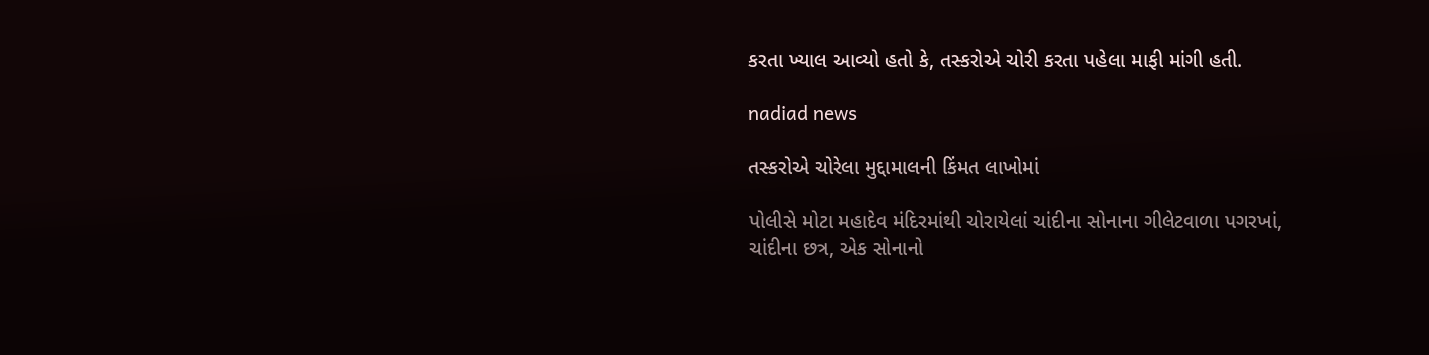કરતા ખ્યાલ આવ્યો હતો કે, તસ્કરોએ ચોરી કરતા પહેલા માફી માંગી હતી.

nadiad news

તસ્કરોએ ચોરેલા મુદ્દામાલની કિંમત લાખોમાં

પોલીસે મોટા મહાદેવ મંદિરમાંથી ચોરાયેલાં ચાંદીના સોનાના ગીલેટવાળા પગરખાં, ચાંદીના છત્ર, એક સોનાનો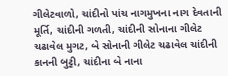ગીલેટવાળો, ચાંદીનો પાંચ નાગમુખના નાગ દેવતાની મૂર્તિ, ચાંદીની ગળતી, ચાંદીની સોનાના ગીલેટ ચઢાવેલ મુગટ, બે સોનાની ગીલેટ ચઢાવેલ ચાંદીની કાનની બુટ્ટી, ચાંદીના બે નાના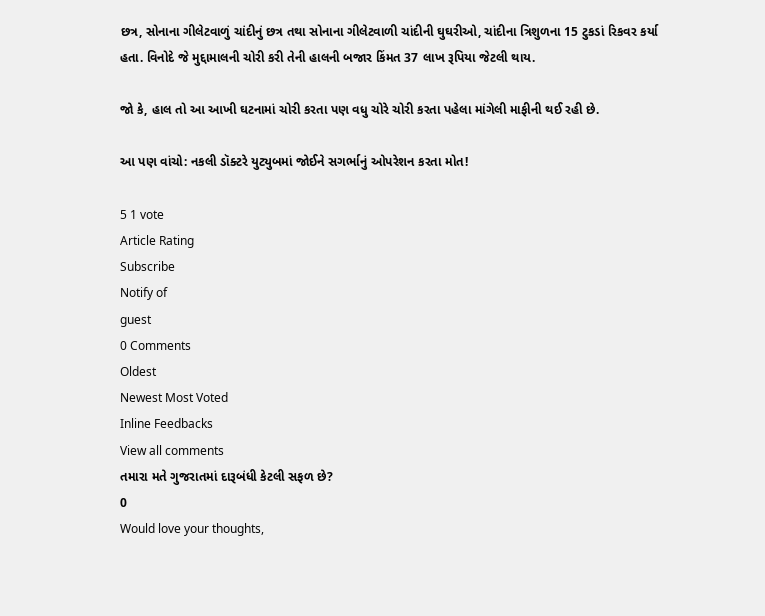છત્ર, સોનાના ગીલેટવાળું ચાંદીનું છત્ર તથા સોનાના ગીલેટવાળી ચાંદીની ઘુઘરીઓ, ચાંદીના ત્રિશુળના 15 ટુકડાં રિકવર કર્યા હતા. વિનોદે જે મુદ્દામાલની ચોરી કરી તેની હાલની બજાર કિંમત 37 લાખ રૂપિયા જેટલી થાય.

જો કે, હાલ તો આ આખી ઘટનામાં ચોરી કરતા પણ વધુ ચોરે ચોરી કરતા પહેલા માંગેલી માફીની થઈ રહી છે.

આ પણ વાંચો: નકલી ડૉક્ટરે યુટ્યુબમાં જોઈને સગર્ભાનું ઓપરેશન કરતા મોત!

5 1 vote
Article Rating
Subscribe
Notify of
guest
0 Comments
Oldest
Newest Most Voted
Inline Feedbacks
View all comments
તમારા મતે ગુજરાતમાં દારૂબંધી કેટલી સફળ છે?
0
Would love your thoughts,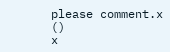please comment.x
()
x